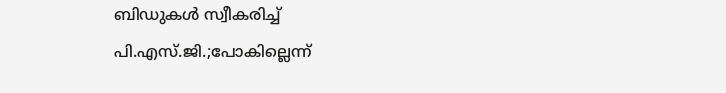ബിഡുകള്‍ സ്വീകരിച്ച് പി.എസ്.ജി.;പോകില്ലെന്ന്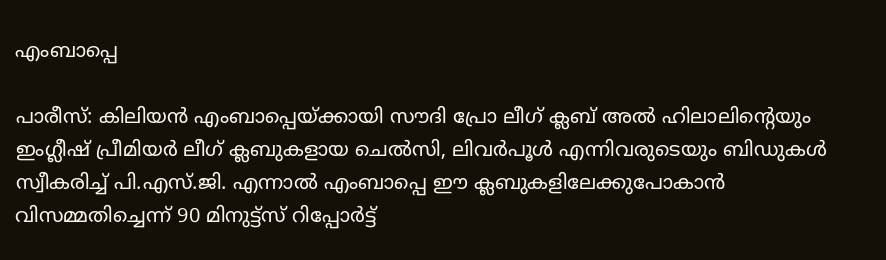എംബാപ്പെ

പാരീസ്: കിലിയന്‍ എംബാപ്പെയ്ക്കായി സൗദി പ്രോ ലീഗ് ക്ലബ് അല്‍ ഹിലാലിന്റെയും ഇംഗ്ലീഷ് പ്രീമിയര്‍ ലീഗ് ക്ലബുകളായ ചെല്‍സി, ലിവര്‍പൂള്‍ എന്നിവരുടെയും ബിഡുകള്‍ സ്വീകരിച്ച് പി.എസ്.ജി. എന്നാല്‍ എംബാപ്പെ ഈ ക്ലബുകളിലേക്കുപോകാന്‍ വിസമ്മതിച്ചെന്ന് 90 മിനുട്ട്‌സ് റിപ്പോര്‍ട്ട്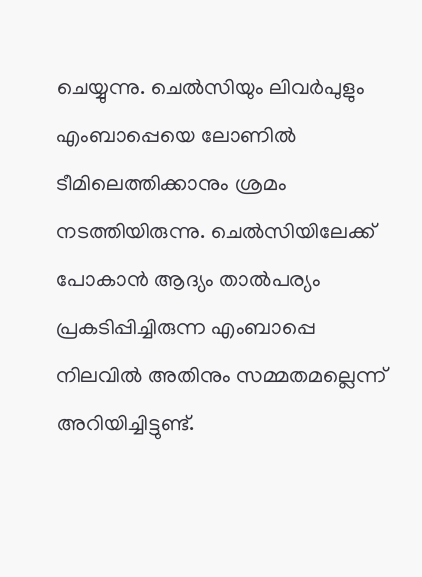ചെയ്യുന്നു. ചെല്‍സിയും ലിവര്‍പുളും എംബാപ്പെയെ ലോണില്‍ ടീമിലെത്തിക്കാനും ശ്രമം നടത്തിയിരുന്നു. ചെല്‍സിയിലേക്ക് പോകാന്‍ ആദ്യം താല്‍പര്യം പ്രകടിപ്പിച്ചിരുന്ന എംബാപ്പെ നിലവില്‍ അതിനും സമ്മതമല്ലെന്ന് അറിയിച്ചിട്ടുണ്ട്.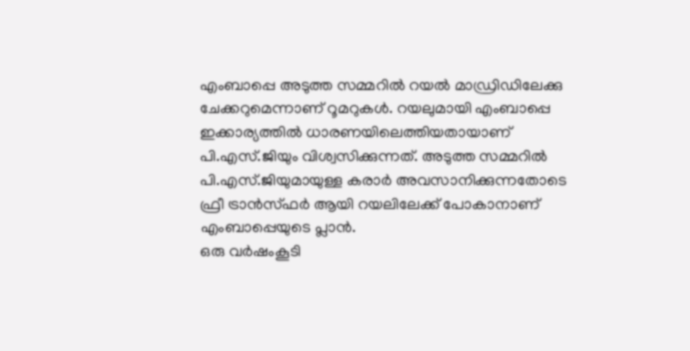എംബാപ്പെ അടുത്ത സമ്മറില്‍ റയല്‍ മാഡ്രിഡിലേക്കു ചേക്കറുമെന്നാണ് റൂമറുകള്‍. റയലുമായി എംബാപ്പെ ഇക്കാര്യത്തില്‍ ധാരണയിലെത്തിയതായാണ് പി.എസ്.ജിയും വിശ്വസിക്കുന്നത്. അടുത്ത സമ്മറില്‍ പി.എസ്.ജിയുമായുള്ള കരാര്‍ അവസാനിക്കുന്നതോടെ ഫ്രീ ട്രാന്‍സ്ഫര്‍ ആയി റയലിലേക്ക് പോകാനാണ് എംബാപ്പെയുടെ പ്ലാന്‍.
ഒരു വര്‍ഷംകൂടി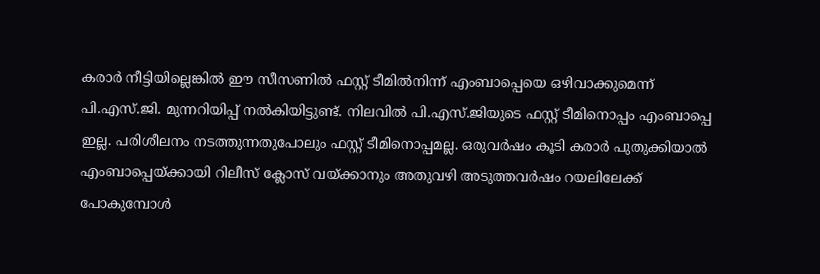കരാര്‍ നീട്ടിയില്ലെങ്കില്‍ ഈ സീസണില്‍ ഫസ്റ്റ് ടീമില്‍നിന്ന് എംബാപ്പെയെ ഒഴിവാക്കുമെന്ന് പി.എസ്.ജി. മുന്നറിയിപ്പ് നല്‍കിയിട്ടുണ്ട്. നിലവില്‍ പി.എസ്.ജിയുടെ ഫസ്റ്റ് ടീമിനൊപ്പം എംബാപ്പെ ഇല്ല. പരിശീലനം നടത്തുന്നതുപോലും ഫസ്റ്റ് ടീമിനൊപ്പമല്ല. ഒരുവര്‍ഷം കൂടി കരാര്‍ പുതുക്കിയാല്‍ എംബാപ്പെയ്ക്കായി റിലീസ് ക്ലോസ് വയ്ക്കാനും അതുവഴി അടുത്തവര്‍ഷം റയലിലേക്ക് പോകുമ്പോള്‍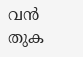വന്‍ തുക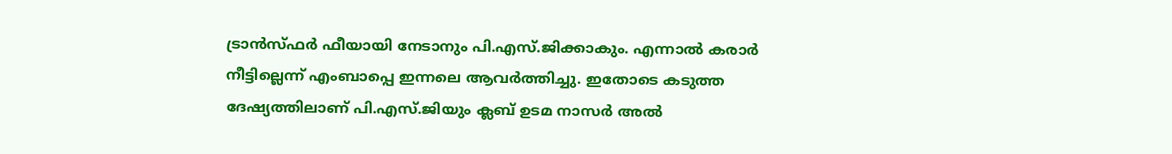ട്രാന്‍സ്ഫര്‍ ഫീയായി നേടാനും പി.എസ്.ജിക്കാകും. എന്നാല്‍ കരാര്‍ നീട്ടില്ലെന്ന് എംബാപ്പെ ഇന്നലെ ആവര്‍ത്തിച്ചു. ഇതോടെ കടുത്ത ദേഷ്യത്തിലാണ് പി.എസ്.ജിയും ക്ലബ് ഉടമ നാസര്‍ അല്‍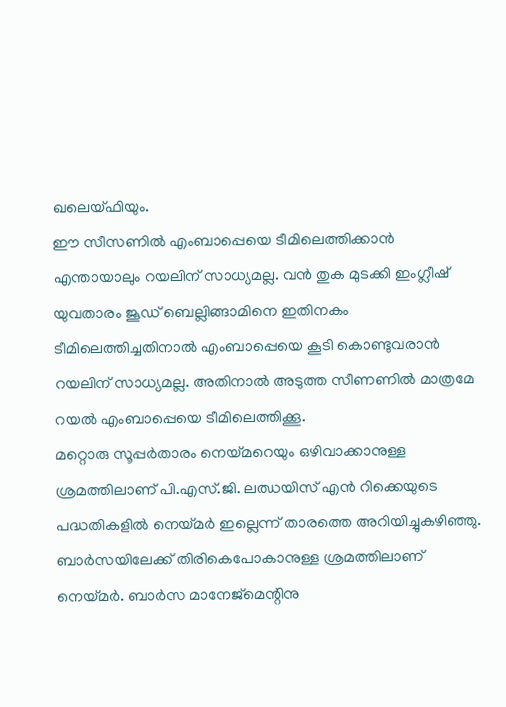ഖലെയ്ഫിയും.
ഈ സീസണില്‍ എംബാപ്പെയെ ടീമിലെത്തിക്കാന്‍ എന്തായാലും റയലിന് സാധ്യമല്ല. വന്‍ തുക മുടക്കി ഇംഗ്ലീഷ് യുവതാരം ജൂഡ് ബെല്ലിങ്ങാമിനെ ഇതിനകം ടീമിലെത്തിച്ചതിനാല്‍ എംബാപ്പെയെ കൂടി കൊണ്ടുവരാന്‍ റയലിന് സാധ്യമല്ല. അതിനാല്‍ അടുത്ത സീണണില്‍ മാത്രമേ റയല്‍ എംബാപ്പെയെ ടീമിലെത്തിക്കൂ.
മറ്റൊരു സൂപ്പര്‍താരം നെയ്മറെയും ഒഴിവാക്കാനുള്ള ശ്രമത്തിലാണ് പി.എസ്.ജി. ലഝയിസ് എന്‍ റിക്കെയുടെ പദ്ധതികളില്‍ നെയ്മര്‍ ഇല്ലെന്ന് താരത്തെ അറിയിച്ചുകഴിഞ്ഞു. ബാര്‍സയിലേക്ക് തിരികെപോകാനുള്ള ശ്രമത്തിലാണ് നെയ്മര്‍. ബാര്‍സ മാനേജ്‌മെന്റിനു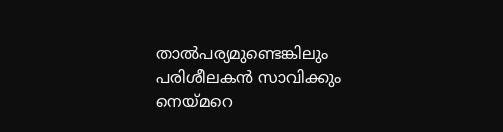താല്‍പര്യമുണ്ടെങ്കിലും പരിശീലകന്‍ സാവിക്കും നെയ്മറെ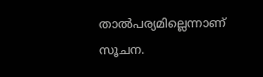താല്‍പര്യമില്ലെന്നാണ് സൂചന.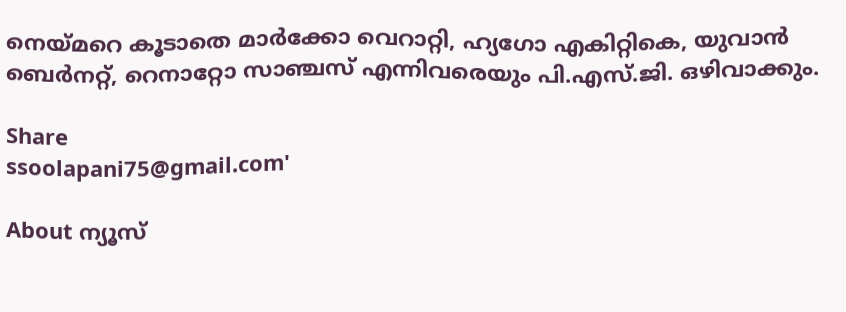നെയ്മറെ കൂടാതെ മാര്‍ക്കോ വെറാറ്റി, ഹ്യഗോ എകിറ്റികെ, യുവാന്‍ ബെര്‍നറ്റ്, റെനാറ്റോ സാഞ്ചസ് എന്നിവരെയും പി.എസ്.ജി. ഒഴിവാക്കും.

Share
ssoolapani75@gmail.com'

About ന്യൂസ്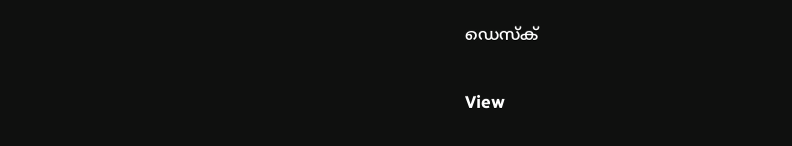ഡെസ്ക്

View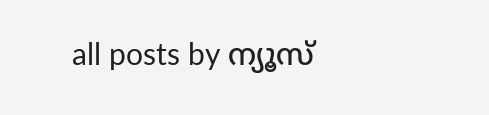all posts by ന്യൂസ്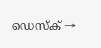ഡെസ്ക് →